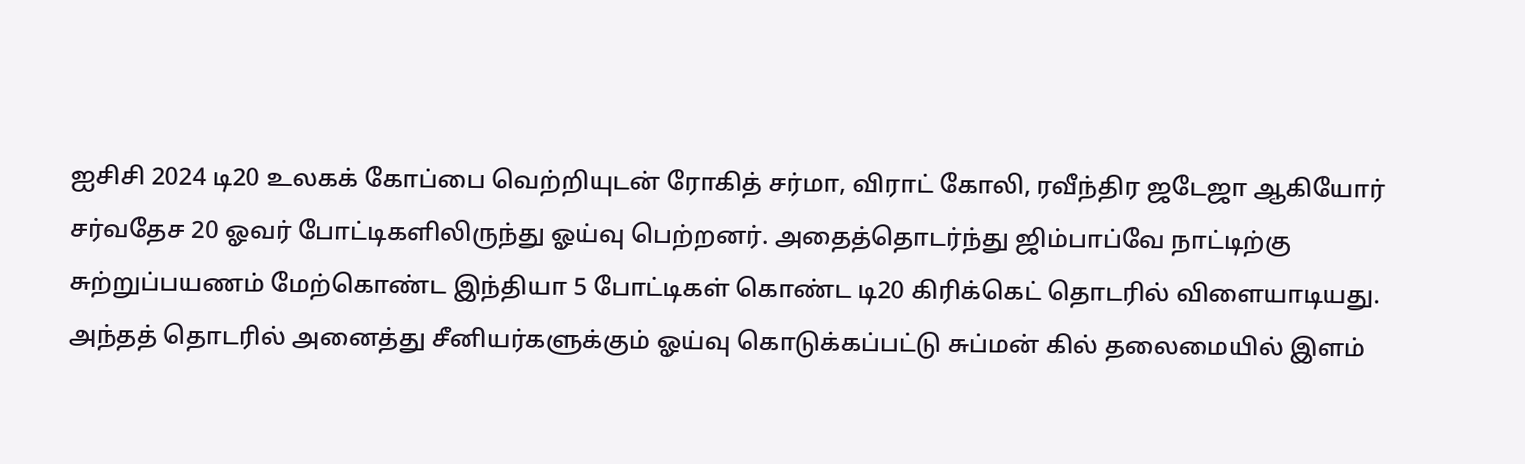ஐசிசி 2024 டி20 உலகக் கோப்பை வெற்றியுடன் ரோகித் சர்மா, விராட் கோலி, ரவீந்திர ஜடேஜா ஆகியோர் சர்வதேச 20 ஓவர் போட்டிகளிலிருந்து ஓய்வு பெற்றனர். அதைத்தொடர்ந்து ஜிம்பாப்வே நாட்டிற்கு சுற்றுப்பயணம் மேற்கொண்ட இந்தியா 5 போட்டிகள் கொண்ட டி20 கிரிக்கெட் தொடரில் விளையாடியது. அந்தத் தொடரில் அனைத்து சீனியர்களுக்கும் ஓய்வு கொடுக்கப்பட்டு சுப்மன் கில் தலைமையில் இளம்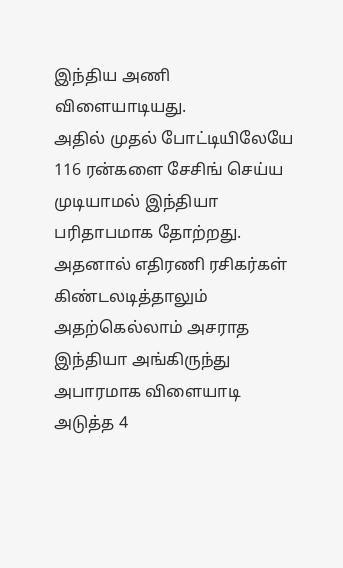இந்திய அணி விளையாடியது.
அதில் முதல் போட்டியிலேயே 116 ரன்களை சேசிங் செய்ய முடியாமல் இந்தியா பரிதாபமாக தோற்றது. அதனால் எதிரணி ரசிகர்கள் கிண்டலடித்தாலும் அதற்கெல்லாம் அசராத இந்தியா அங்கிருந்து அபாரமாக விளையாடி அடுத்த 4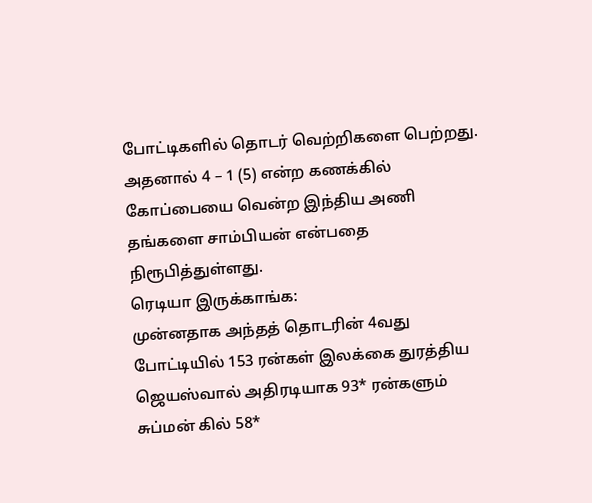போட்டிகளில் தொடர் வெற்றிகளை பெற்றது. அதனால் 4 – 1 (5) என்ற கணக்கில் கோப்பையை வென்ற இந்திய அணி தங்களை சாம்பியன் என்பதை நிரூபித்துள்ளது.
ரெடியா இருக்காங்க:
முன்னதாக அந்தத் தொடரின் 4வது போட்டியில் 153 ரன்கள் இலக்கை துரத்திய ஜெயஸ்வால் அதிரடியாக 93* ரன்களும் சுப்மன் கில் 58*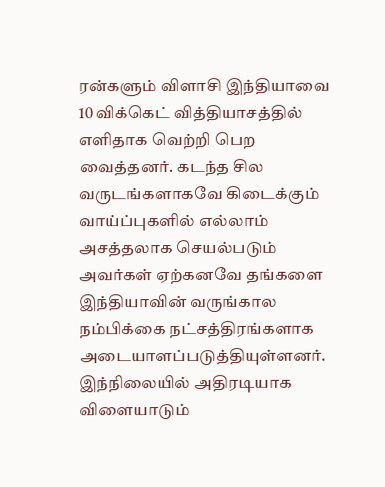ரன்களும் விளாசி இந்தியாவை 10 விக்கெட் வித்தியாசத்தில் எளிதாக வெற்றி பெற வைத்தனர். கடந்த சில வருடங்களாகவே கிடைக்கும் வாய்ப்புகளில் எல்லாம் அசத்தலாக செயல்படும் அவர்கள் ஏற்கனவே தங்களை இந்தியாவின் வருங்கால நம்பிக்கை நட்சத்திரங்களாக அடையாளப்படுத்தியுள்ளனர்.
இந்நிலையில் அதிரடியாக விளையாடும்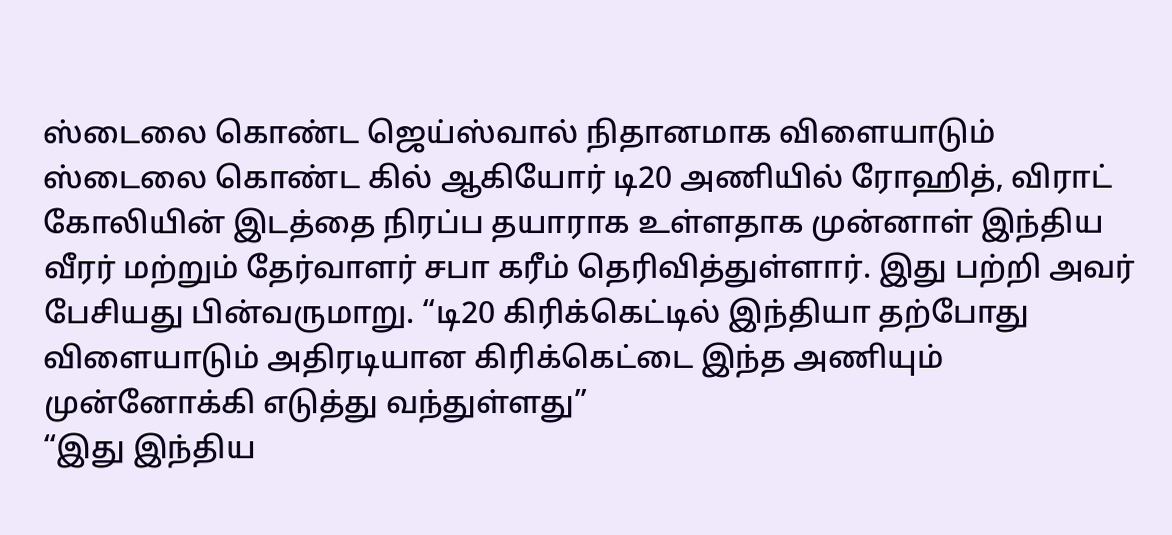ஸ்டைலை கொண்ட ஜெய்ஸ்வால் நிதானமாக விளையாடும் ஸ்டைலை கொண்ட கில் ஆகியோர் டி20 அணியில் ரோஹித், விராட் கோலியின் இடத்தை நிரப்ப தயாராக உள்ளதாக முன்னாள் இந்திய வீரர் மற்றும் தேர்வாளர் சபா கரீம் தெரிவித்துள்ளார். இது பற்றி அவர் பேசியது பின்வருமாறு. “டி20 கிரிக்கெட்டில் இந்தியா தற்போது விளையாடும் அதிரடியான கிரிக்கெட்டை இந்த அணியும் முன்னோக்கி எடுத்து வந்துள்ளது”
“இது இந்திய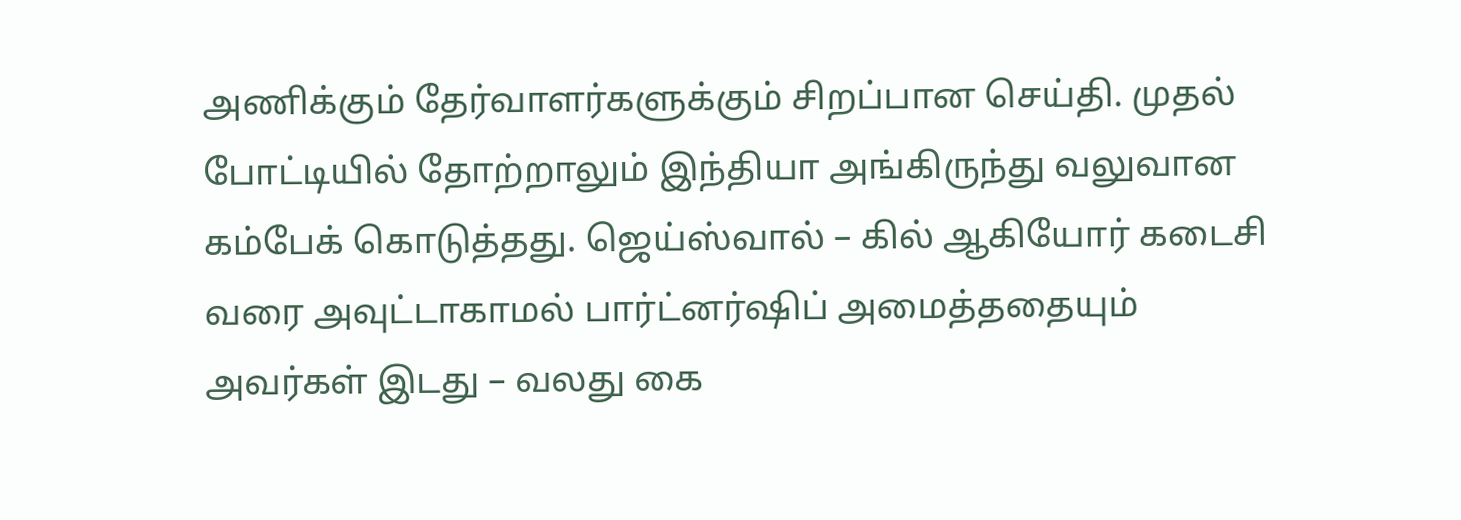அணிக்கும் தேர்வாளர்களுக்கும் சிறப்பான செய்தி. முதல் போட்டியில் தோற்றாலும் இந்தியா அங்கிருந்து வலுவான கம்பேக் கொடுத்தது. ஜெய்ஸ்வால் – கில் ஆகியோர் கடைசி வரை அவுட்டாகாமல் பார்ட்னர்ஷிப் அமைத்ததையும் அவர்கள் இடது – வலது கை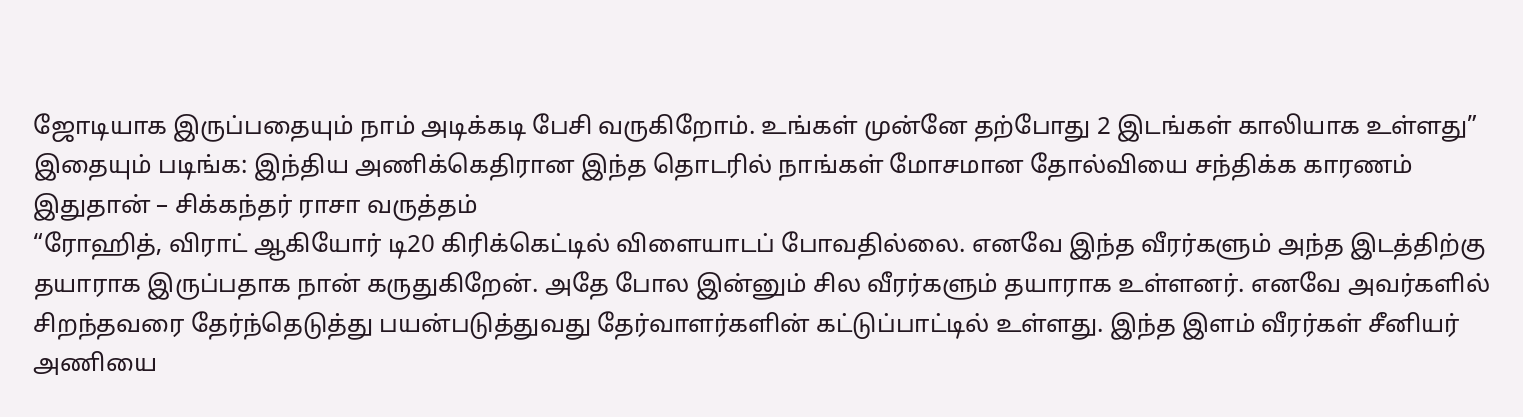ஜோடியாக இருப்பதையும் நாம் அடிக்கடி பேசி வருகிறோம். உங்கள் முன்னே தற்போது 2 இடங்கள் காலியாக உள்ளது”
இதையும் படிங்க: இந்திய அணிக்கெதிரான இந்த தொடரில் நாங்கள் மோசமான தோல்வியை சந்திக்க காரணம் இதுதான் – சிக்கந்தர் ராசா வருத்தம்
“ரோஹித், விராட் ஆகியோர் டி20 கிரிக்கெட்டில் விளையாடப் போவதில்லை. எனவே இந்த வீரர்களும் அந்த இடத்திற்கு தயாராக இருப்பதாக நான் கருதுகிறேன். அதே போல இன்னும் சில வீரர்களும் தயாராக உள்ளனர். எனவே அவர்களில் சிறந்தவரை தேர்ந்தெடுத்து பயன்படுத்துவது தேர்வாளர்களின் கட்டுப்பாட்டில் உள்ளது. இந்த இளம் வீரர்கள் சீனியர் அணியை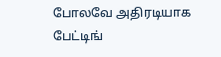போலவே அதிரடியாக பேட்டிங்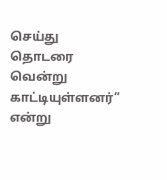செய்து தொடரை வென்று காட்டியுள்ளனர்” என்று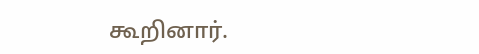கூறினார்.